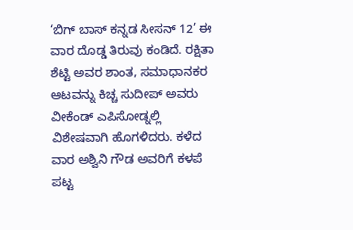‘ಬಿಗ್ ಬಾಸ್ ಕನ್ನಡ ಸೀಸನ್ 12’ ಈ ವಾರ ದೊಡ್ಡ ತಿರುವು ಕಂಡಿದೆ. ರಕ್ಷಿತಾ ಶೆಟ್ಟಿ ಅವರ ಶಾಂತ, ಸಮಾಧಾನಕರ ಆಟವನ್ನು ಕಿಚ್ಚ ಸುದೀಪ್ ಅವರು ವೀಕೆಂಡ್ ಎಪಿಸೋಡ್ನಲ್ಲಿ ವಿಶೇಷವಾಗಿ ಹೊಗಳಿದರು. ಕಳೆದ ವಾರ ಅಶ್ವಿನಿ ಗೌಡ ಅವರಿಗೆ ಕಳಪೆ ಪಟ್ಟ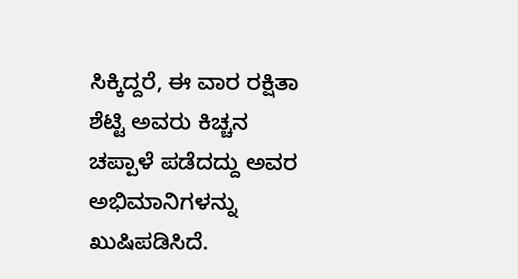ಸಿಕ್ಕಿದ್ದರೆ, ಈ ವಾರ ರಕ್ಷಿತಾ ಶೆಟ್ಟಿ ಅವರು ಕಿಚ್ಚನ ಚಪ್ಪಾಳೆ ಪಡೆದದ್ದು ಅವರ ಅಭಿಮಾನಿಗಳನ್ನು ಖುಷಿಪಡಿಸಿದೆ.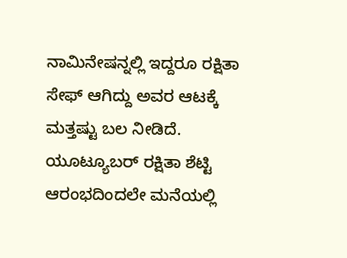ನಾಮಿನೇಷನ್ನಲ್ಲಿ ಇದ್ದರೂ ರಕ್ಷಿತಾ ಸೇಫ್ ಆಗಿದ್ದು ಅವರ ಆಟಕ್ಕೆ ಮತ್ತಷ್ಟು ಬಲ ನೀಡಿದೆ.
ಯೂಟ್ಯೂಬರ್ ರಕ್ಷಿತಾ ಶೆಟ್ಟಿ ಆರಂಭದಿಂದಲೇ ಮನೆಯಲ್ಲಿ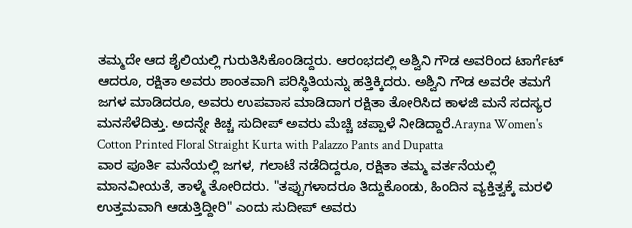ತಮ್ಮದೇ ಆದ ಶೈಲಿಯಲ್ಲಿ ಗುರುತಿಸಿಕೊಂಡಿದ್ದರು. ಆರಂಭದಲ್ಲಿ ಅಶ್ವಿನಿ ಗೌಡ ಅವರಿಂದ ಟಾರ್ಗೆಟ್ ಆದರೂ, ರಕ್ಷಿತಾ ಅವರು ಶಾಂತವಾಗಿ ಪರಿಸ್ಥಿತಿಯನ್ನು ಹತ್ತಿಕ್ಕಿದರು. ಅಶ್ವಿನಿ ಗೌಡ ಅವರೇ ತಮಗೆ ಜಗಳ ಮಾಡಿದರೂ, ಅವರು ಉಪವಾಸ ಮಾಡಿದಾಗ ರಕ್ಷಿತಾ ತೋರಿಸಿದ ಕಾಳಜಿ ಮನೆ ಸದಸ್ಯರ ಮನಸೆಳೆದಿತ್ತು. ಅದನ್ನೇ ಕಿಚ್ಚ ಸುದೀಪ್ ಅವರು ಮೆಚ್ಚಿ ಚಪ್ಪಾಳೆ ನೀಡಿದ್ದಾರೆ.Arayna Women's Cotton Printed Floral Straight Kurta with Palazzo Pants and Dupatta
ವಾರ ಪೂರ್ತಿ ಮನೆಯಲ್ಲಿ ಜಗಳ, ಗಲಾಟೆ ನಡೆದಿದ್ದರೂ, ರಕ್ಷಿತಾ ತಮ್ಮ ವರ್ತನೆಯಲ್ಲಿ ಮಾನವೀಯತೆ, ತಾಳ್ಮೆ ತೋರಿದರು. "ತಪ್ಪುಗಳಾದರೂ ತಿದ್ದುಕೊಂಡು, ಹಿಂದಿನ ವ್ಯಕ್ತಿತ್ವಕ್ಕೆ ಮರಳಿ ಉತ್ತಮವಾಗಿ ಆಡುತ್ತಿದ್ದೀರಿ" ಎಂದು ಸುದೀಪ್ ಅವರು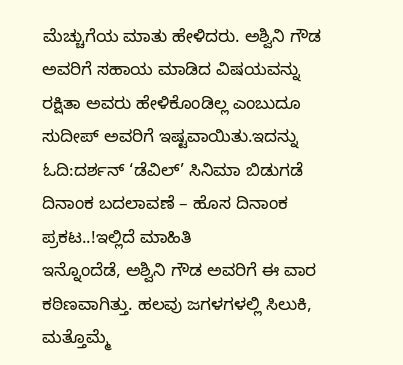ಮೆಚ್ಚುಗೆಯ ಮಾತು ಹೇಳಿದರು. ಅಶ್ವಿನಿ ಗೌಡ ಅವರಿಗೆ ಸಹಾಯ ಮಾಡಿದ ವಿಷಯವನ್ನು ರಕ್ಷಿತಾ ಅವರು ಹೇಳಿಕೊಂಡಿಲ್ಲ ಎಂಬುದೂ ಸುದೀಪ್ ಅವರಿಗೆ ಇಷ್ಟವಾಯಿತು.ಇದನ್ನು ಓದಿ:ದರ್ಶನ್ ‘ಡೆವಿಲ್’ ಸಿನಿಮಾ ಬಿಡುಗಡೆ ದಿನಾಂಕ ಬದಲಾವಣೆ – ಹೊಸ ದಿನಾಂಕ ಪ್ರಕಟ..!ಇಲ್ಲಿದೆ ಮಾಹಿತಿ
ಇನ್ನೊಂದೆಡೆ, ಅಶ್ವಿನಿ ಗೌಡ ಅವರಿಗೆ ಈ ವಾರ ಕಠಿಣವಾಗಿತ್ತು. ಹಲವು ಜಗಳಗಳಲ್ಲಿ ಸಿಲುಕಿ, ಮತ್ತೊಮ್ಮೆ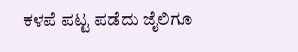ಕಳಪೆ ಪಟ್ಟ ಪಡೆದು ಜೈಲಿಗೂ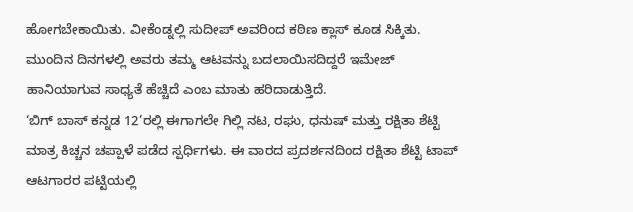ಹೋಗಬೇಕಾಯಿತು. ವೀಕೆಂಡ್ನಲ್ಲಿ ಸುದೀಪ್ ಅವರಿಂದ ಕಠಿಣ ಕ್ಲಾಸ್ ಕೂಡ ಸಿಕ್ಕಿತು. ಮುಂದಿನ ದಿನಗಳಲ್ಲಿ ಅವರು ತಮ್ಮ ಆಟವನ್ನು ಬದಲಾಯಿಸದಿದ್ದರೆ ಇಮೇಜ್ ಹಾನಿಯಾಗುವ ಸಾಧ್ಯತೆ ಹೆಚ್ಚಿದೆ ಎಂಬ ಮಾತು ಹರಿದಾಡುತ್ತಿದೆ.
‘ಬಿಗ್ ಬಾಸ್ ಕನ್ನಡ 12’ರಲ್ಲಿ ಈಗಾಗಲೇ ಗಿಲ್ಲಿ ನಟ, ರಘು, ಧನುಷ್ ಮತ್ತು ರಕ್ಷಿತಾ ಶೆಟ್ಟಿ ಮಾತ್ರ ಕಿಚ್ಚನ ಚಪ್ಪಾಳೆ ಪಡೆದ ಸ್ಪರ್ಧಿಗಳು. ಈ ವಾರದ ಪ್ರದರ್ಶನದಿಂದ ರಕ್ಷಿತಾ ಶೆಟ್ಟಿ ಟಾಪ್ ಆಟಗಾರರ ಪಟ್ಟಿಯಲ್ಲಿ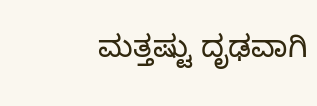ಮತ್ತಷ್ಟು ದೃಢವಾಗಿ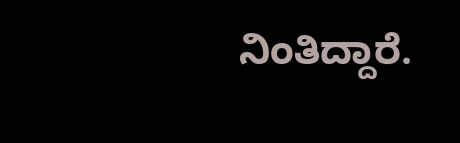ನಿಂತಿದ್ದಾರೆ.